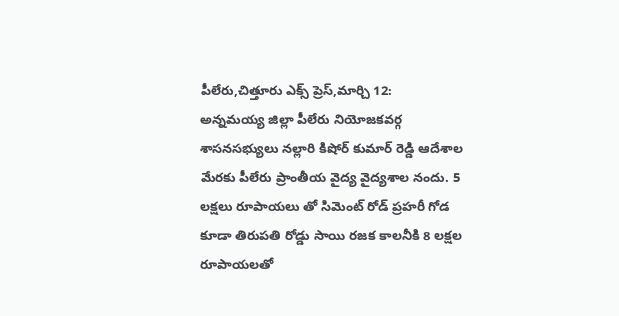పీలేరు,చిత్తూరు ఎక్స్ ప్రెస్,మార్చి 12:
అన్నమయ్య జిల్లా పీలేరు నియోజకవర్గ శాసనసభ్యులు నల్లారి కిషోర్ కుమార్ రెడ్డి ఆదేశాల మేరకు పీలేరు ప్రాంతీయ వైద్య వైద్యశాల నందు. 5 లక్షలు రూపాయలు తో సిమెంట్ రోడ్ ప్రహరీ గోడ కూడా తిరుపతి రోడ్డు సాయి రజక కాలనీకి 8 లక్షల రూపాయలతో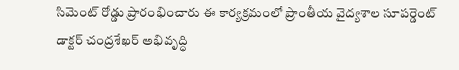సిమెంట్ రోడ్డు ప్రారంభించారు ఈ కార్యక్రమంలో ప్రాంతీయ వైద్యశాల సూపర్డెంట్ డాక్టర్ చంద్రశేఖర్ అభివృద్ధి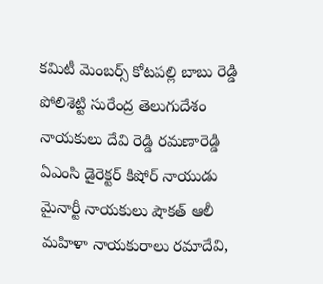కమిటీ మెంబర్స్ కోటపల్లి బాబు రెడ్డి పోలిశెట్టి సురేంద్ర తెలుగుదేశం నాయకులు దేవి రెడ్డి రమణారెడ్డి ఏఎంసి డైరెక్టర్ కిషోర్ నాయుడు మైనార్టీ నాయకులు షౌకత్ ఆలీ మహిళా నాయకురాలు రమాదేవి,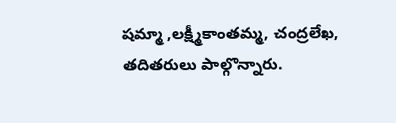షమ్మా ,లక్ష్మీకాంతమ్మ, చంద్రలేఖ, తదితరులు పాల్గొన్నారు.